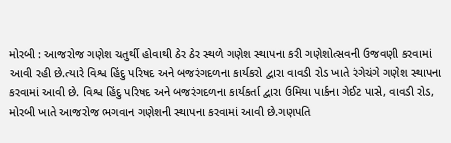મોરબી : આજરોજ ગણેશ ચતુર્થી હોવાથી ઠેર ઠેર સ્થળે ગણેશ સ્થાપના કરી ગણેશોત્સવની ઉજવણી કરવામાં આવી રહી છે.ત્યારે વિશ્વ હિંદુ પરિષદ અને બજરંગદળના કાર્યકરો દ્વારા વાવડી રોડ ખાતે રંગેચંગે ગણેશ સ્થાપના કરવામાં આવી છે. વિશ્વ હિંદુ પરિષદ અને બજરંગદળના કાર્યકર્તા દ્વારા ઉમિયા પાર્કના ગેઈટ પાસે, વાવડી રોડ, મોરબી ખાતે આજરોજ ભગવાન ગણેશની સ્થાપના કરવામાં આવી છે.ગણપતિ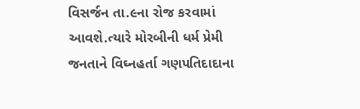વિસર્જન તા.૯ના રોજ કરવામાં આવશે.ત્યારે મોરબીની ધર્મ પ્રેમી જનતાને વિઘ્નહર્તા ગણપતિદાદાના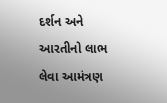દર્શન અને આરતીનો લાભ લેવા આમંત્રણ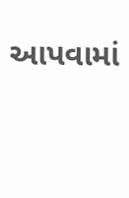આપવામાં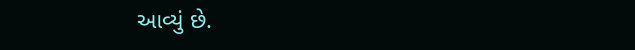આવ્યું છે.